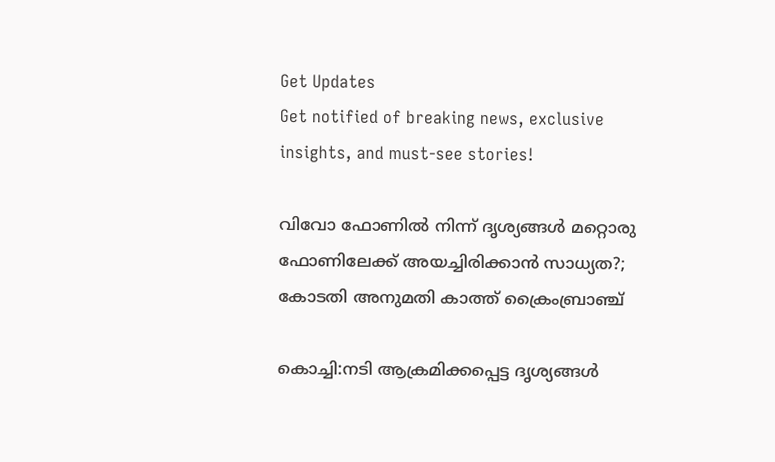Get Updates
Get notified of breaking news, exclusive insights, and must-see stories!

വിവോ ഫോണിൽ നിന്ന് ദൃശ്യങ്ങൾ മറ്റൊരു ഫോണിലേക്ക് അയച്ചിരിക്കാൻ സാധ്യത?; കോടതി അനുമതി കാത്ത് ക്രൈംബ്രാഞ്ച്

കൊച്ചി:നടി ആക്രമിക്കപ്പെട്ട ദൃശ്യങ്ങൾ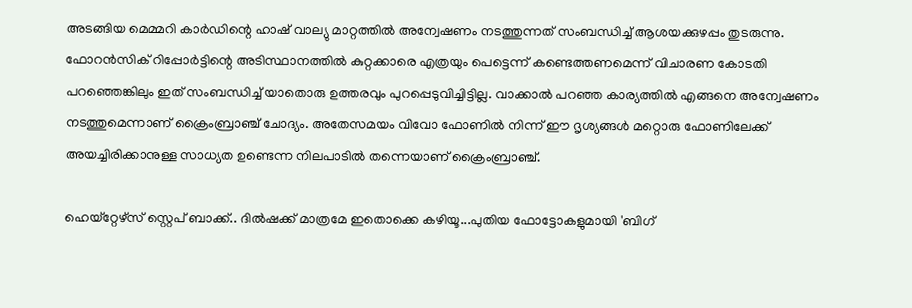അടങ്ങിയ മെമ്മറി കാർഡിന്റെ ഹാഷ് വാല്യു മാറ്റത്തിൽ അന്വേഷണം നടത്തുന്നത് സംബന്ധിച്ച് ആശയക്കുഴപ്പം തുടരുന്നു. ഫോറൻസിക് റിപ്പോർട്ടിന്റെ അടിസ്ഥാനത്തിൽ കുറ്റക്കാരെ എത്രയും പെട്ടെന്ന് കണ്ടെത്തണമെന്ന് വിചാരണ കോടതി പറഞ്ഞെങ്കിലും ഇത് സംബന്ധിച്ച് യാതൊരു ഉത്തരവും പുറപ്പെടുവിച്ചിട്ടില്ല. വാക്കാൽ പറഞ്ഞ കാര്യത്തിൽ എങ്ങനെ അന്വേഷണം നടത്തുമെന്നാണ് ക്രൈംബ്രാഞ്ച് ചോദ്യം. അതേസമയം വിവോ ഫോണിൽ നിന്ന് ഈ ദൃശ്യങ്ങൾ മറ്റൊരു ഫോണിലേക്ക് അയച്ചിരിക്കാനുള്ള സാധ്യത ഉണ്ടെന്ന നിലപാടിൽ തന്നെയാണ് ക്രൈംബ്രാഞ്ച്.

ഹെയ്റ്റേഴ്സ് സ്റ്റെപ് ബാക്ക്.. ദിൽഷക്ക് മാത്രമേ ഇതൊക്കെ കഴിയൂ...പുതിയ ഫോട്ടോകളുമായി 'ബിഗ്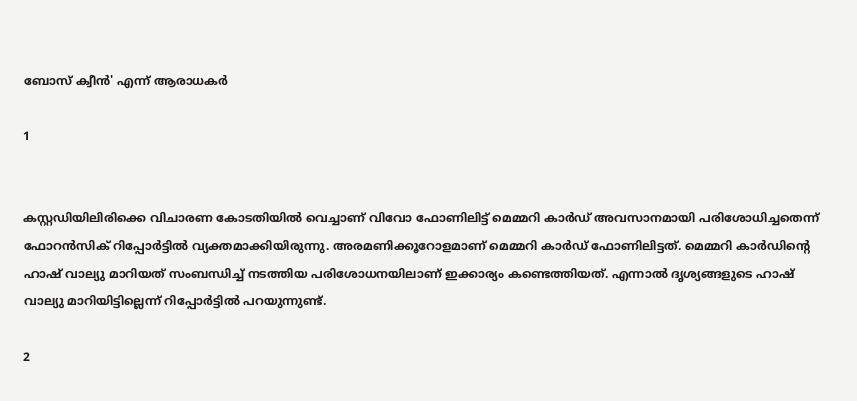ബോസ് ക്വീൻ' എന്ന് ആരാധകർ

1


കസ്റ്റഡിയിലിരിക്കെ വിചാരണ കോടതിയിൽ വെച്ചാണ് വിവോ ഫോണിലിട്ട് മെമ്മറി കാർ‍ഡ് അവസാനമായി പരിശോധിച്ചതെന്ന് ഫോറൻസിക് റിപ്പോർട്ടിൽ വ്യക്തമാക്കിയിരുന്നു. അരമണിക്കൂറോളമാണ് മെമ്മറി കാർഡ് ഫോണിലിട്ടത്. മെമ്മറി കാർ‍ഡിന്റെ ഹാഷ് വാല്യു മാറിയത് സംബന്ധിച്ച് നടത്തിയ പരിശോധനയിലാണ് ഇക്കാര്യം കണ്ടെത്തിയത്. എന്നാൽ ദൃശ്യങ്ങളുടെ ഹാഷ് വാല്യു മാറിയിട്ടില്ലെന്ന് റിപ്പോർട്ടിൽ പറയുന്നുണ്ട്.

2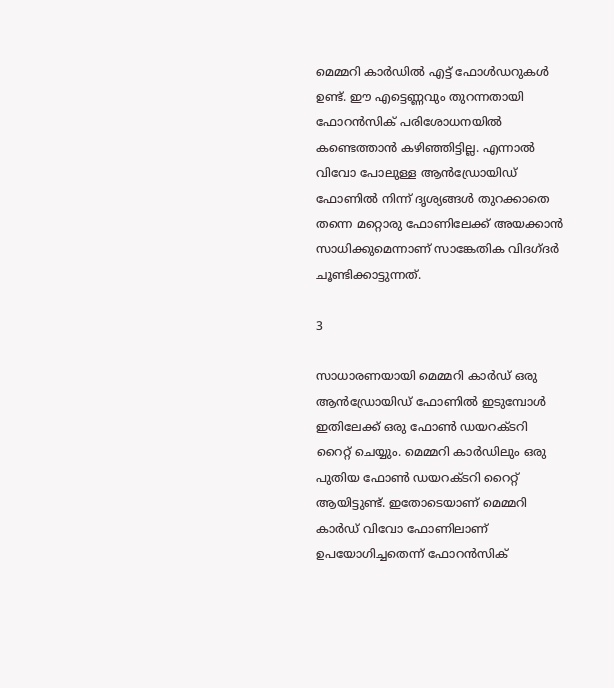മെമ്മറി കാർഡിൽ എട്ട് ഫോൾഡറുകൾ ഉണ്ട്. ഈ എട്ടെണ്ണവും തുറന്നതായി ഫോറൻസിക് പരിശോധനയിൽ കണ്ടെത്താൻ കഴിഞ്ഞിട്ടില്ല. എന്നാൽ വിവോ പോലുള്ള ആൻഡ്രോയിഡ് ഫോണിൽ നിന്ന് ദൃശ്യങ്ങൾ തുറക്കാതെ തന്നെ മറ്റൊരു ഫോണിലേക്ക് അയക്കാൻ സാധിക്കുമെന്നാണ് സാങ്കേതിക വിദഗ്ദർ ചൂണ്ടിക്കാട്ടുന്നത്.

3

സാധാരണയായി മെമ്മറി കാർഡ് ഒരു ആൻഡ്രോയിഡ് ഫോണിൽ ഇടുമ്പോൾ ഇതിലേക്ക് ഒരു ഫോൺ ഡയറക്ടറി റൈറ്റ് ചെയ്യും. മെമ്മറി കാർഡിലും ഒരു പുതിയ ഫോൺ ഡയറക്ടറി റൈറ്റ് ആയിട്ടുണ്ട്. ഇതോടെയാണ് മെമ്മറി കാർഡ് വിവോ ഫോണിലാണ് ഉപയോഗിച്ചതെന്ന് ഫോറൻസിക്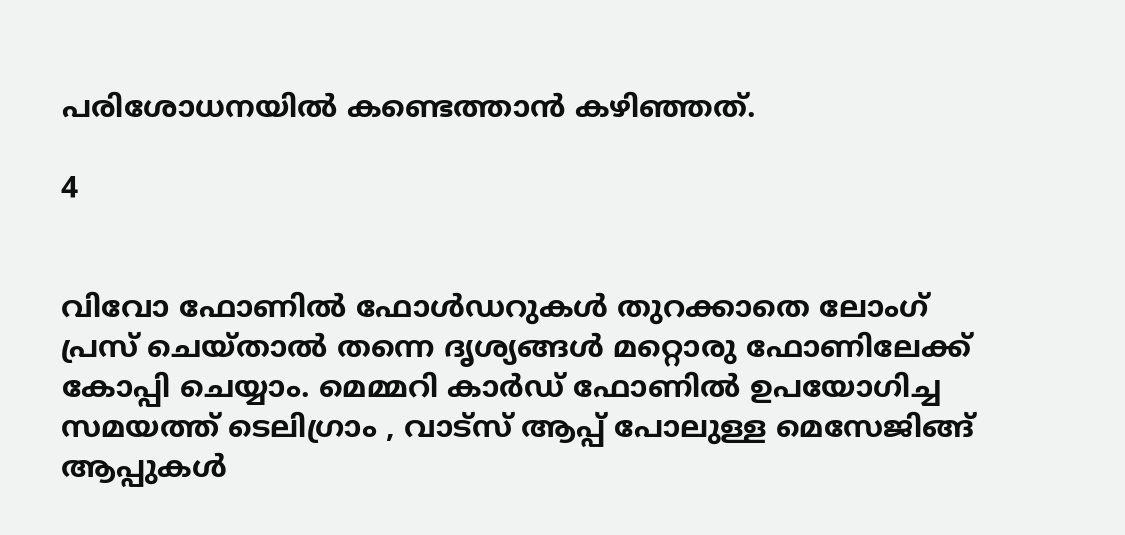പരിശോധനയിൽ കണ്ടെത്താൻ കഴിഞ്ഞത്.

4


വിവോ ഫോണിൽ ഫോൾഡറുകൾ തുറക്കാതെ ലോംഗ് പ്രസ് ചെയ്താൽ തന്നെ ദൃശ്യങ്ങൾ മറ്റൊരു ഫോണിലേക്ക് കോപ്പി ചെയ്യാം. മെമ്മറി കാർഡ് ഫോണിൽ ഉപയോഗിച്ച സമയത്ത് ടെലിഗ്രാം , വാട്സ് ആപ്പ് പോലുള്ള മെസേജിങ്ങ് ആപ്പുകൾ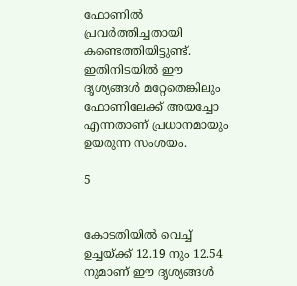ഫോണിൽ പ്രവർത്തിച്ചതായി കണ്ടെത്തിയിട്ടുണ്ട്. ഇതിനിടയിൽ ഈ ദൃശ്യങ്ങൾ മറ്റേതെങ്കിലും ഫോണിലേക്ക് അയച്ചോ എന്നതാണ് പ്രധാനമായും ഉയരുന്ന സംശയം.

5


കോടതിയിൽ വെച്ച് ഉച്ചയ്ക്ക് 12.19 നും 12.54 നുമാണ് ഈ ദൃശ്യങ്ങൾ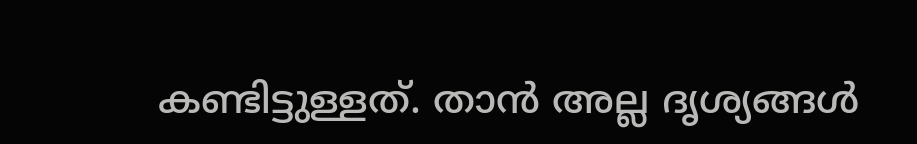കണ്ടിട്ടുള്ളത്. താൻ അല്ല ദൃശ്യങ്ങൾ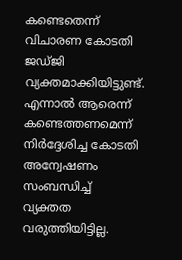കണ്ടെതെന്ന് വിചാരണ കോടതി ജഡ്ജി വ്യക്തമാക്കിയിട്ടുണ്ട്. എന്നാൽ ആരെന്ന് കണ്ടെത്തണമെന്ന് നിർദ്ദേശിച്ച കോടതി അന്വേഷണം സംബന്ധിച്ച് വ്യക്തത വരുത്തിയിട്ടില്ല.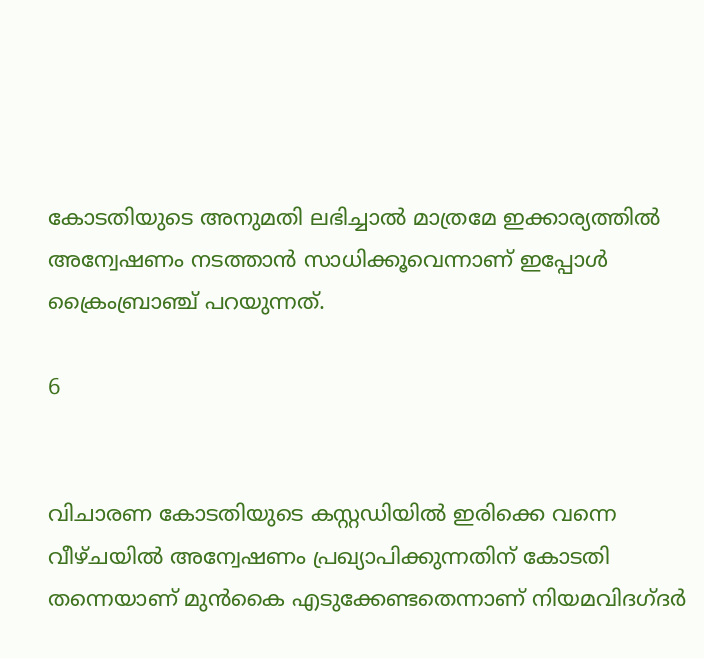കോടതിയുടെ അനുമതി ലഭിച്ചാൽ മാത്രമേ ഇക്കാര്യത്തിൽ അന്വേഷണം നടത്താൻ സാധിക്കൂവെന്നാണ് ഇപ്പോൾ ക്രൈംബ്രാഞ്ച് പറയുന്നത്.

6


വിചാരണ കോടതിയുടെ കസ്റ്റഡിയിൽ ഇരിക്കെ വന്നെ വീഴ്ചയിൽ അന്വേഷണം പ്രഖ്യാപിക്കുന്നതിന് കോടതി തന്നെയാണ് മുൻകൈ എടുക്കേണ്ടതെന്നാണ് നിയമവിദഗ്ദർ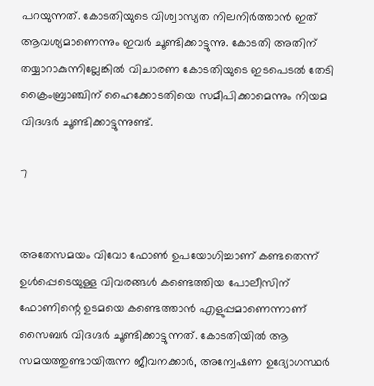പറയുന്നത്. കോടതിയുടെ വിശ്വാസ്യത നിലനിർത്താൻ ഇത് ആവശ്യമാണെന്നും ഇവർ ചൂണ്ടിക്കാട്ടുന്നു. കോടതി അതിന് തയ്യാറാകുന്നില്ലേങ്കിൽ വിചാരണ കോടതിയുടെ ഇടപെടൽ തേടി ക്രൈംബ്രാഞ്ചിന് ഹൈക്കോടതിയെ സമീപിക്കാമെന്നും നിയമ വിദഗ്ദർ ചൂണ്ടിക്കാട്ടുന്നുണ്ട്.

7


അതേസമയം വിവോ ഫോൺ ഉപയോഗിച്ചാണ് കണ്ടതെന്ന് ഉൾപ്പെടെയുള്ള വിവരങ്ങൾ കണ്ടെത്തിയ പോലീസിന് ഫോണിന്റെ ഉടമയെ കണ്ടെത്താൻ എളുപ്പമാണെന്നാണ് സൈബർ വിദഗ്ദർ ചൂണ്ടിക്കാട്ടുന്നത്. കോടതിയിൽ ആ സമയത്തുണ്ടായിരുന്ന ജീവനക്കാർ, അന്വേഷണ ഉദ്യോഗസ്ഥർ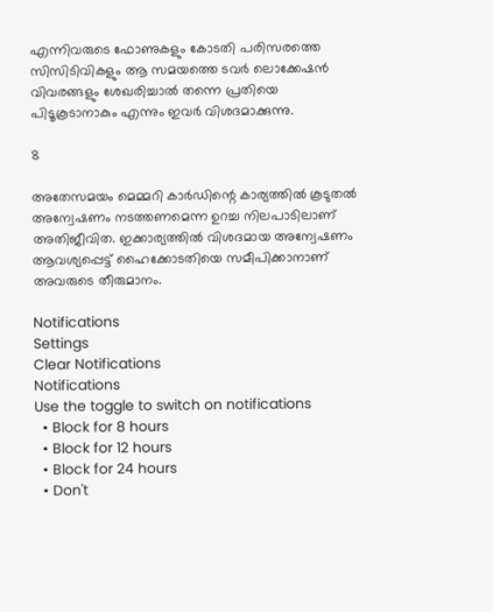എന്നിവരുടെ ഫോണുകളും കോടതി പരിസരത്തെ സിസിടിവികളും ആ സമയത്തെ ടവർ ലൊക്കേഷൻ വിവരങ്ങളും ശേഖരിച്ചാൽ തന്നെ പ്രതിയെ പിടൂകൂടാനാകും എന്നും ഇവർ വിശദമാക്കുന്നു.

8

അതേസമയം മെമ്മറി കാർഡിന്റെ കാര്യത്തിൽ കൂടുതൽ അന്വേഷണം നടത്തണമെന്ന ഉറച്ച നിലപാടിലാണ് അതിജീവിത. ഇക്കാര്യത്തിൽ വിശദമായ അന്വേഷണം ആവശ്യപ്പെട്ട് ഹൈക്കോടതിയെ സമീപിക്കാനാണ് അവരുടെ തീരുമാനം.

Notifications
Settings
Clear Notifications
Notifications
Use the toggle to switch on notifications
  • Block for 8 hours
  • Block for 12 hours
  • Block for 24 hours
  • Don't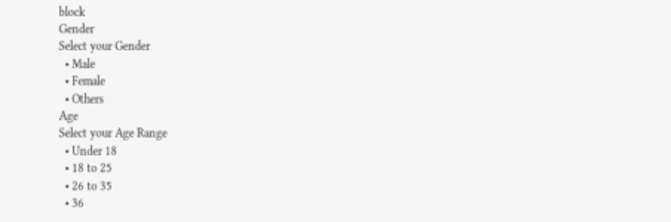block
Gender
Select your Gender
  • Male
  • Female
  • Others
Age
Select your Age Range
  • Under 18
  • 18 to 25
  • 26 to 35
  • 36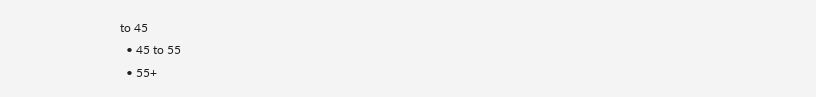to 45
  • 45 to 55
  • 55+